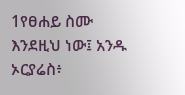1የፀሐይ ስሙ እንደዚህ ነው፤ አንዱ ኦርያሬስ፥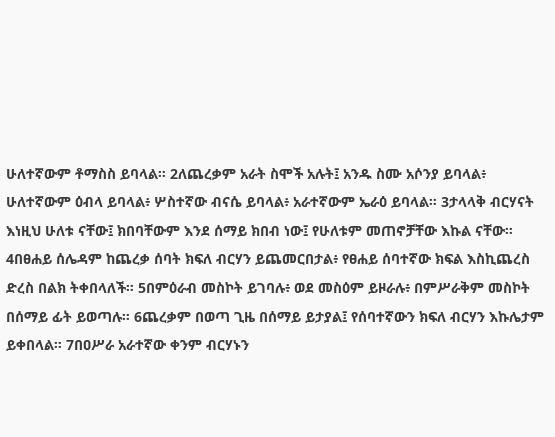ሁለተኛውም ቶማስስ ይባላል። 2ለጨረቃም አራት ስሞች አሉት፤ አንዱ ስሙ አሶንያ ይባላል፥ ሁለተኛውም ዕብላ ይባላል፥ ሦስተኛው ብናሴ ይባላል፥ አራተኛውም ኤራዕ ይባላል። 3ታላላቅ ብርሃናት እነዚህ ሁለቱ ናቸው፤ ክበባቸውም እንደ ሰማይ ክበብ ነው፤ የሁለቱም መጠኖቻቸው እኩል ናቸው። 4በፀሐይ ሰሌዳም ከጨረቃ ሰባት ክፍለ ብርሃን ይጨመርበታል፥ የፀሐይ ሰባተኛው ክፍል እስኪጨረስ ድረስ በልክ ትቀበላለች። 5በምዕራብ መስኮት ይገባሉ፥ ወደ መስዕም ይዞራሉ፥ በምሥራቅም መስኮት በሰማይ ፊት ይወጣሉ። 6ጨረቃም በወጣ ጊዜ በሰማይ ይታያል፤ የሰባተኛውን ክፍለ ብርሃን እኩሌታም ይቀበላል። 7በዐሥራ አራተኛው ቀንም ብርሃኑን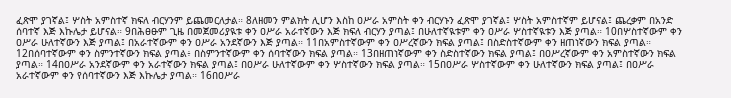ፈጽሞ ያገኛል፤ ሦስት አምስተኛ ክፍለ ብርሃንም ይጨመርለታል። 8ለዘመን ምልክት ሊሆን እስከ ዐሥራ አምስት ቀን ብርሃኑን ፈጽሞ ያገኛል፤ ሦስት አምስተኛም ይሆናል፤ ጨረቃም በአንድ ሰባተኛ እጅ እኩሌታ ይሆናል። 9በሕፀፁም ጊዜ በመጀመሪያዪቱ ቀን ዐሥራ አራተኛውን እጅ ክፍለ ብርሃን ያጣል፤ በሁለተኛዪቱም ቀን ዐሥራ ሦስተኛዪቱን እጅ ያጣል። 10በሦስተኛውም ቀን ዐሥራ ሁለተኛውን እጅ ያጣል፤ በአራተኛውም ቀን ዐሥራ አንደኛውን እጅ ያጣል። 11በአምስተኛውም ቀን ዐሥረኛውን ክፍል ያጣል፤ በስድስተኛውም ቀን ዘጠነኛውን ክፍል ያጣል። 12በሰባተኛውም ቀን ስምንተኛውን ክፍል ያጣል፥ በስምንተኛውም ቀን ሰባተኛውን ክፍል ያጣል። 13በዘጠነኛውም ቀን ስድስተኛውን ክፍል ያጣል፤ በዐሥረኛውም ቀን አምስተኛውን ክፍል ያጣል። 14በዐሥራ አንደኛውም ቀን አራተኛውን ክፍል ያጣል፤ በዐሥራ ሁለተኛውም ቀን ሦስተኛውን ክፍል ያጣል። 15በዐሥራ ሦስተኛውም ቀን ሁለተኛውን ክፍል ያጣል፤ በዐሥራ አራተኛውም ቀን የሰባተኛውን እጅ እኩሌታ ያጣል። 16በዐሥራ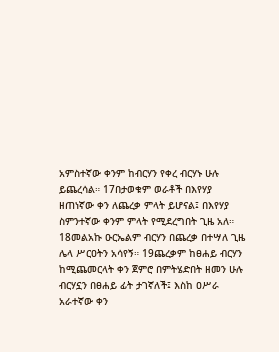አምስተኛው ቀንም ከብርሃን የቀረ ብርሃኑ ሁሉ ይጨረሳል። 17በታወቁም ወራቶች በእየሃያ ዘጠነኛው ቀን ለጨረቃ ምላት ይሆናል፤ በእየሃያ ስምንተኛው ቀንም ምላት የሚደረግበት ጊዜ አለ። 18መልአኩ ዑርኤልም ብርሃን በጨረቃ በተሣለ ጊዜ ሌላ ሥርዐትን አሳየኝ። 19ጨረቃም ከፀሐይ ብርሃን ከሚጨመርላት ቀን ጀምሮ በምትሄድበት ዘመን ሁሉ ብርሃኗን በፀሐይ ፊት ታገኛለች፤ እስከ ዐሥራ አራተኛው ቀን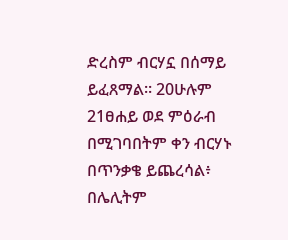ድረስም ብርሃኗ በሰማይ ይፈጸማል። 20ሁሉም 21ፀሐይ ወደ ምዕራብ በሚገባበትም ቀን ብርሃኑ በጥንቃቄ ይጨረሳል፥ በሌሊትም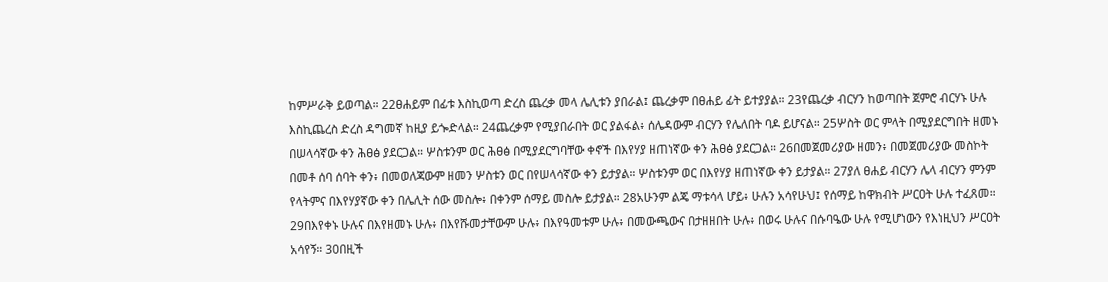ከምሥራቅ ይወጣል። 22ፀሐይም በፊቱ እስኪወጣ ድረስ ጨረቃ መላ ሌሊቱን ያበራል፤ ጨረቃም በፀሐይ ፊት ይተያያል። 23የጨረቃ ብርሃን ከወጣበት ጀምሮ ብርሃኑ ሁሉ እስኪጨረስ ድረስ ዳግመኛ ከዚያ ይጐድላል። 24ጨረቃም የሚያበራበት ወር ያልፋል፥ ሰሌዳውም ብርሃን የሌለበት ባዶ ይሆናል። 25ሦስት ወር ምላት በሚያደርግበት ዘመኑ በሠላሳኛው ቀን ሕፀፅ ያደርጋል። ሦስቱንም ወር ሕፀፅ በሚያደርግባቸው ቀኖች በእየሃያ ዘጠነኛው ቀን ሕፀፅ ያደርጋል። 26በመጀመሪያው ዘመን፥ በመጀመሪያው መስኮት በመቶ ሰባ ሰባት ቀን፥ በመወለጃውም ዘመን ሦስቱን ወር በየሠላሳኛው ቀን ይታያል። ሦስቱንም ወር በእየሃያ ዘጠነኛው ቀን ይታያል። 27ያለ ፀሐይ ብርሃን ሌላ ብርሃን ምንም የላትምና በእየሃያኛው ቀን በሌሊት ሰው መስሎ፥ በቀንም ሰማይ መስሎ ይታያል። 28አሁንም ልጄ ማቱሳላ ሆይ፥ ሁሉን አሳየሁህ፤ የሰማይ ከዋክብት ሥርዐት ሁሉ ተፈጸመ። 29በእየቀኑ ሁሉና በእየዘመኑ ሁሉ፥ በእየሹመታቸውም ሁሉ፥ በእየዓመቱም ሁሉ፥ በመውጫውና በታዘዘበት ሁሉ፥ በወሩ ሁሉና በሱባዔው ሁሉ የሚሆነውን የእነዚህን ሥርዐት አሳየኝ። 30በዚች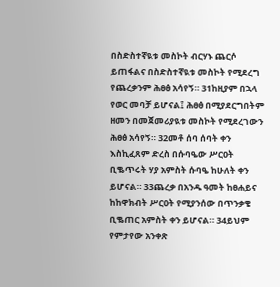በስድስተኛዪቱ መስኮት ብርሃኑ ጨርሶ ይጠፋልና በስድስተኛዪቱ መስኮት የሚደረግ የጨረቃንም ሕፀፅ አሳየኝ። 31ከዚያም በኋላ የወር መባቻ ይሆናል፤ ሕፀፅ በሚያደርግበትም ዘመን በመጀመሪያዪቱ መስኮት የሚደረገውን ሕፀፅ አሳየኝ። 32መቶ ሰባ ሰባት ቀን እስኪፈጸም ድረስ በሱባዔው ሥርዐት ቢቈጥሩት ሃያ አምስት ሱባዔ ከሁለት ቀን ይሆናል። 33ጨረቃ በአንዱ ዓመት ከፀሐይና ከከዋክብት ሥርዐት የሚያንሰው በጥንቃቄ ቢቈጠር አምስት ቀን ይሆናል። 34ይህም የምታየው አንቀጽ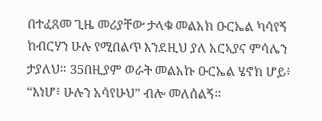በተፈጸመ ጊዜ መሪያቸው ታላቁ መልአክ ዑርኤል ካሳየኝ ከብርሃን ሁሉ የሚበልጥ እንደዚህ ያለ አርኣያና ምሳሌን ታያለህ። 35በዚያም ወራት መልአኩ ዑርኤል ሄኖክ ሆይ፥ “እነሆ፥ ሁሉን አሳየሁህ” ብሎ መለሰልኝ።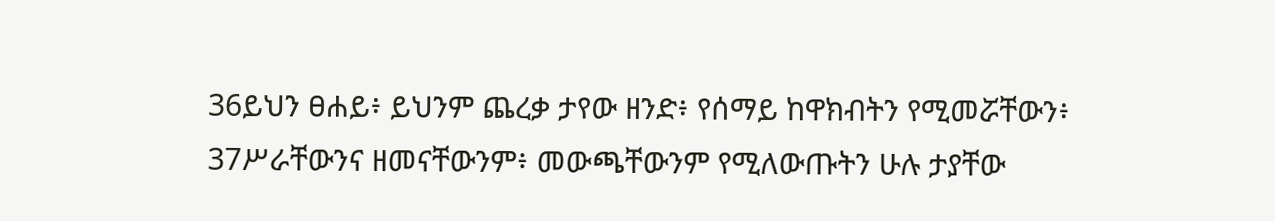36ይህን ፀሐይ፥ ይህንም ጨረቃ ታየው ዘንድ፥ የሰማይ ከዋክብትን የሚመሯቸውን፥ 37ሥራቸውንና ዘመናቸውንም፥ መውጫቸውንም የሚለውጡትን ሁሉ ታያቸው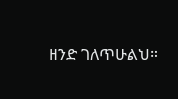ዘንድ ገለጥሁልህ።